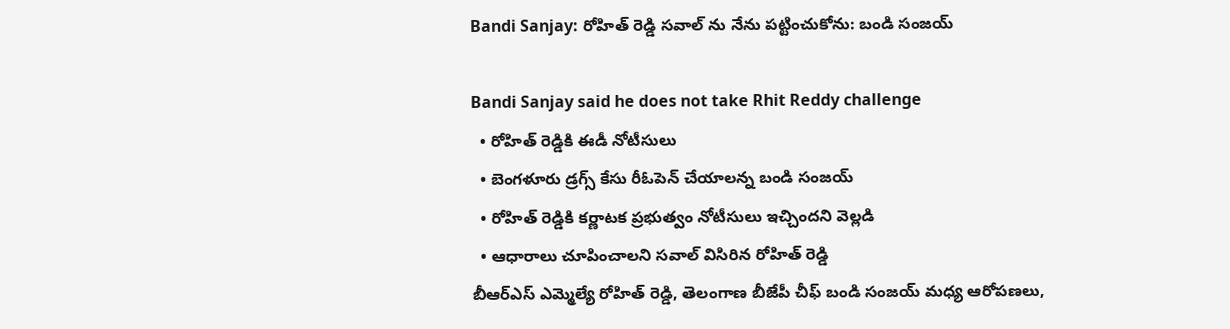Bandi Sanjay: రోహిత్ రెడ్డి సవాల్ ను నేను పట్టించుకోను: బండి సంజయ్

Bandi Sanjay said he does not take Rhit Reddy challenge
  • రోహిత్ రెడ్డికి ఈడీ నోటీసులు
  • బెంగళూరు డ్రగ్స్ కేసు రీఓపెన్ చేయాలన్న బండి సంజయ్
  • రోహిత్ రెడ్డికి కర్ణాటక ప్రభుత్వం నోటీసులు ఇచ్చిందని వెల్లడి
  • ఆధారాలు చూపించాలని సవాల్ విసిరిన రోహిత్ రెడ్డి
బీఆర్ఎస్ ఎమ్మెల్యే రోహిత్ రెడ్డి, తెలంగాణ బీజేపీ చీఫ్ బండి సంజయ్ మధ్య ఆరోపణలు,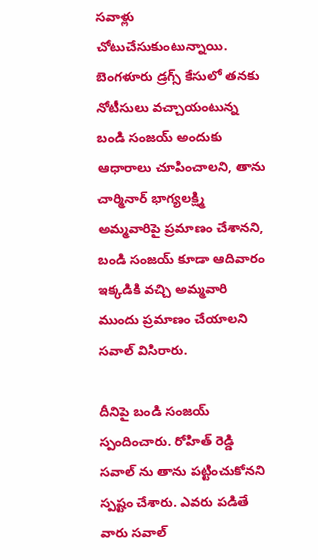సవాళ్లు చోటుచేసుకుంటున్నాయి. బెంగళూరు డ్రగ్స్ కేసులో తనకు నోటీసులు వచ్చాయంటున్న బండి సంజయ్ అందుకు ఆధారాలు చూపించాలని, తాను చార్మినార్ భాగ్యలక్ష్మి అమ్మవారిపై ప్రమాణం చేశానని, బండి సంజయ్ కూడా ఆదివారం ఇక్కడికి వచ్చి అమ్మవారి ముందు ప్రమాణం చేయాలని సవాల్ విసిరారు.

దీనిపై బండి సంజయ్ స్పందించారు. రోహిత్ రెడ్డి సవాల్ ను తాను పట్టించుకోనని స్పష్టం చేశారు. ఎవరు పడితే వారు సవాల్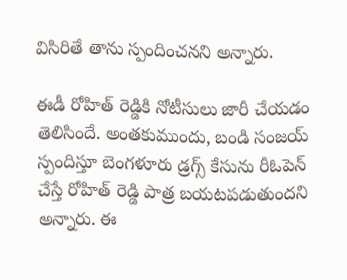విసిరితే తాను స్పందించనని అన్నారు.

ఈడీ రోహిత్ రెడ్డికి నోటీసులు జారీ చేయడం తెలిసిందే. అంతకుముందు, బండి సంజయ్ స్పందిస్తూ బెంగళూరు డ్రగ్స్ కేసును రీఓపెన్ చేస్తే రోహిత్ రెడ్డి పాత్ర బయటపడుతుందని అన్నారు. ఈ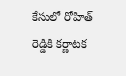కేసులో రోహిత్ రెడ్డికి కర్ణాటక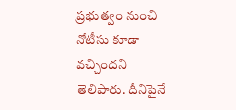ప్రభుత్వం నుంచి నోటీసు కూడా వచ్చిందని తెలిపారు. దీనిపైనే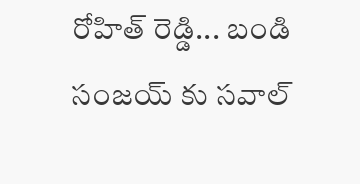రోహిత్ రెడ్డి... బండి సంజయ్ కు సవాల్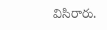విసిరారు.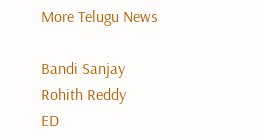More Telugu News

Bandi Sanjay
Rohith Reddy
ED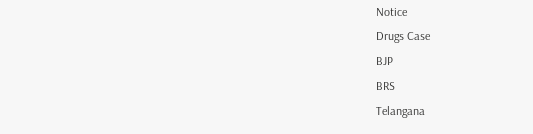Notice
Drugs Case
BJP
BRS
Telangana